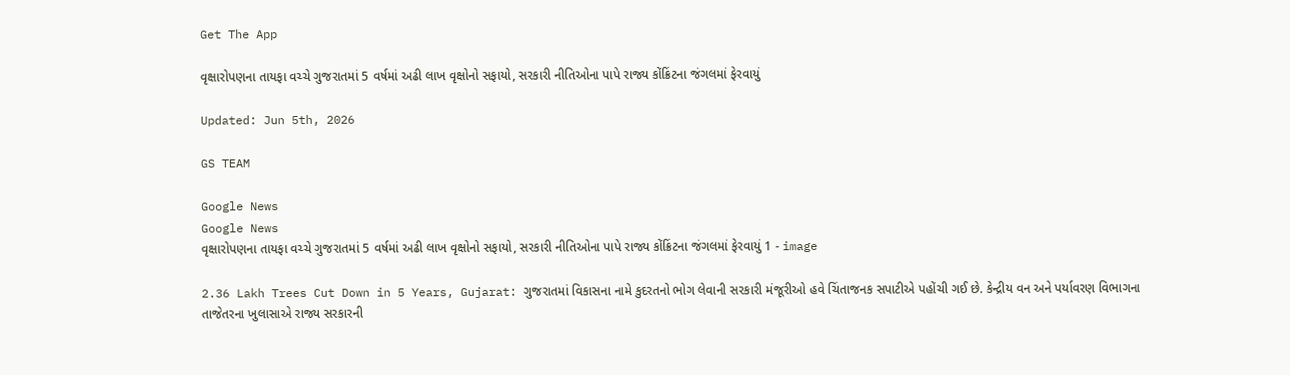Get The App

વૃક્ષારોપણના તાયફા વચ્ચે ગુજરાતમાં 5 વર્ષમાં અઢી લાખ વૃક્ષોનો સફાયો, સરકારી નીતિઓના પાપે રાજ્ય કોંક્રિંટના જંગલમાં ફેરવાયું

Updated: Jun 5th, 2026

GS TEAM

Google News
Google News
વૃક્ષારોપણના તાયફા વચ્ચે ગુજરાતમાં 5 વર્ષમાં અઢી લાખ વૃક્ષોનો સફાયો, સરકારી નીતિઓના પાપે રાજ્ય કોંક્રિંટના જંગલમાં ફેરવાયું 1 - image

2.36 Lakh Trees Cut Down in 5 Years, Gujarat: ગુજરાતમાં વિકાસના નામે કુદરતનો ભોગ લેવાની સરકારી મંજૂરીઓ હવે ચિંતાજનક સપાટીએ પહોંચી ગઈ છે. કેન્દ્રીય વન અને પર્યાવરણ વિભાગના તાજેતરના ખુલાસાએ રાજ્ય સરકારની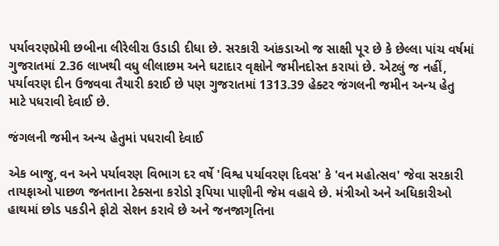પર્યાવરણપ્રેમી છબીના લીરેલીરા ઉડાડી દીધા છે. સરકારી આંકડાઓ જ સાક્ષી પૂર છે કે છેલ્લા પાંચ વર્ષમાં ગુજરાતમાં 2.36 લાખથી વધુ લીલાછમ અને ઘટાદાર વૃક્ષોને જમીનદોસ્ત કરાયાં છે. એટલું જ નહીં, પર્યાવરણ દીન ઉજવવા તૈયારી કરાઈ છે પણ ગુજરાતમાં 1313.39 હેક્ટર જંગલની જમીન અન્ય હેતુ માટે પધરાવી દેવાઈ છે.

જંગલની જમીન અન્ય હેતુમાં પધરાવી દેવાઈ

એક બાજુ, વન અને પર્યાવરણ વિભાગ દર વર્ષે 'વિશ્વ પર્યાવરણ દિવસ' કે 'વન મહોત્સવ' જેવા સરકારી તાયફાઓ પાછળ જનતાના ટેક્સના કરોડો રૂપિયા પાણીની જેમ વહાવે છે. મંત્રીઓ અને અધિકારીઓ હાથમાં છોડ પકડીને ફોટો સેશન કરાવે છે અને જનજાગૃતિના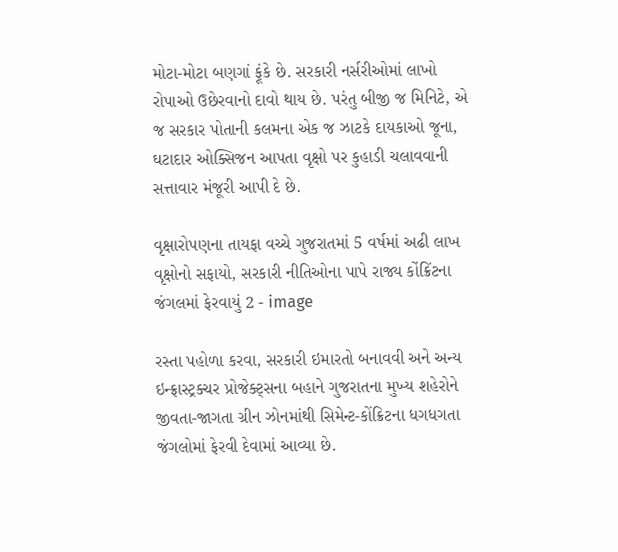મોટા-મોટા બણગાં ફૂંકે છે. સરકારી નર્સરીઓમાં લાખો રોપાઓ ઉછેરવાનો દાવો થાય છે. પરંતુ બીજી જ મિનિટે, એ જ સરકાર પોતાની કલમના એક જ ઝાટકે દાયકાઓ જૂના, ઘટાદાર ઓક્સિજન આપતા વૃક્ષો પર કુહાડી ચલાવવાની સત્તાવાર મંજૂરી આપી દે છે.

વૃક્ષારોપણના તાયફા વચ્ચે ગુજરાતમાં 5 વર્ષમાં અઢી લાખ વૃક્ષોનો સફાયો, સરકારી નીતિઓના પાપે રાજ્ય કોંક્રિંટના જંગલમાં ફેરવાયું 2 - image

રસ્તા પહોળા કરવા, સરકારી ઇમારતો બનાવવી અને અન્ય ઇન્ફ્રાસ્ટ્રક્ચર પ્રોજેક્ટ્સના બહાને ગુજરાતના મુખ્ય શહેરોને જીવતા-જાગતા ગ્રીન ઝોનમાંથી સિમેન્ટ-કોંક્રિટના ધગધગતા જંગલોમાં ફેરવી દેવામાં આવ્યા છે.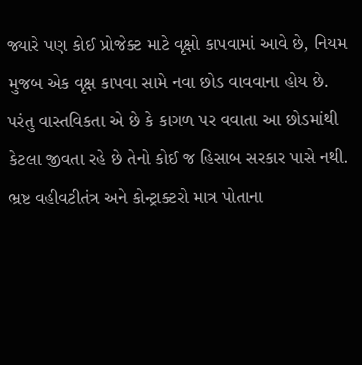જ્યારે પણ કોઈ પ્રોજેક્ટ માટે વૃક્ષો કાપવામાં આવે છે, નિયમ મુજબ એક વૃક્ષ કાપવા સામે નવા છોડ વાવવાના હોય છે. પરંતુ વાસ્તવિકતા એ છે કે કાગળ પર વવાતા આ છોડમાંથી કેટલા જીવતા રહે છે તેનો કોઈ જ હિસાબ સરકાર પાસે નથી. ભ્રષ્ટ વહીવટીતંત્ર અને કોન્ટ્રાક્ટરો માત્ર પોતાના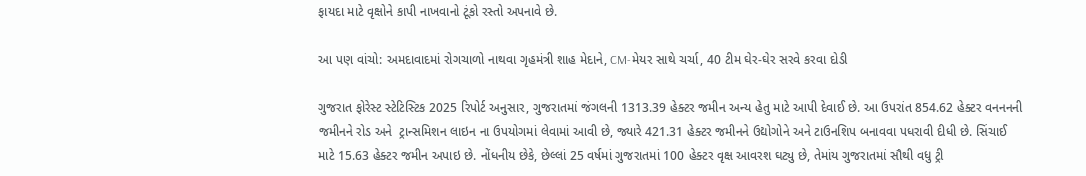ફાયદા માટે વૃક્ષોને કાપી નાખવાનો ટૂંકો રસ્તો અપનાવે છે.

આ પણ વાંચો: અમદાવાદમાં રોગચાળો નાથવા ગૃહમંત્રી શાહ મેદાને, CM-મેયર સાથે ચર્ચા, 40 ટીમ ઘેર-ઘેર સરવે કરવા દોડી

ગુજરાત ફોરેસ્ટ સ્ટેટિસ્ટિક 2025 રિપોર્ટ અનુસાર, ગુજરાતમાં જંગલની 1313.39 હેક્ટર જમીન અન્ય હેતુ માટે આપી દેવાઈ છે. આ ઉપરાંત 854.62 હેક્ટર વનનનની જમીનને રોડ અને  ટ્રાન્સમિશન લાઇન ના ઉપયોગમાં લેવામાં આવી છે, જ્યારે 421.31 હેક્ટર જમીનને ઉદ્યોગોને અને ટાઉનશિપ બનાવવા પધરાવી દીધી છે. સિંચાઈ માટે 15.63 હેક્ટર જમીન અપાઇ છે. નોંધનીય છેકે, છેલ્લાં 25 વર્ષમાં ગુજરાતમાં 100 હેક્ટર વૃક્ષ આવરશ ઘટ્યુ છે, તેમાંય ગુજરાતમાં સૌથી વધુ ટ્રી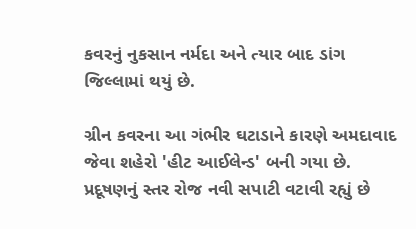કવરનું નુકસાન નર્મદા અને ત્યાર બાદ ડાંગ જિલ્લામાં થયું છે.

ગ્રીન કવરના આ ગંભીર ઘટાડાને કારણે અમદાવાદ જેવા શહેરો 'હીટ આઈલેન્ડ' બની ગયા છે. પ્રદૂષણનું સ્તર રોજ નવી સપાટી વટાવી રહ્યું છે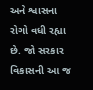અને શ્વાસના રોગો વધી રહ્યા છે. જો સરકાર વિકાસની આ જ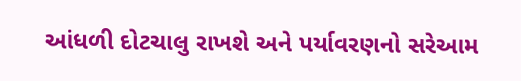આંધળી દોટચાલુ રાખશે અને પર્યાવરણનો સરેઆમ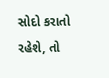સોદો કરાતો રહેશે, તો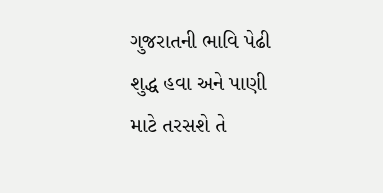ગુજરાતની ભાવિ પેઢી શુદ્ધ હવા અને પાણી માટે તરસશે તે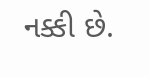નક્કી છે.